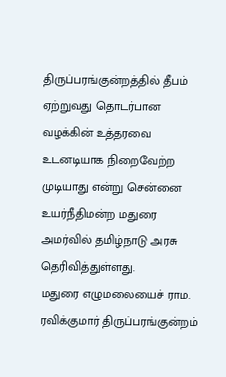திருப்பரங்குன்றத்தில் தீபம் ஏற்றுவது தொடர்பான வழக்கின் உத்தரவை உடனடியாக நிறைவேற்ற முடியாது என்று சென்னை உயர்நீதிமன்ற மதுரை அமர்வில் தமிழ்நாடு அரசு தெரிவித்துள்ளது.
மதுரை எழுமலையைச் ராம. ரவிக்குமார் திருப்பரங்குன்றம்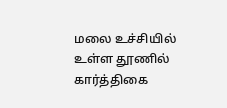மலை உச்சியில் உள்ள தூணில் கார்த்திகை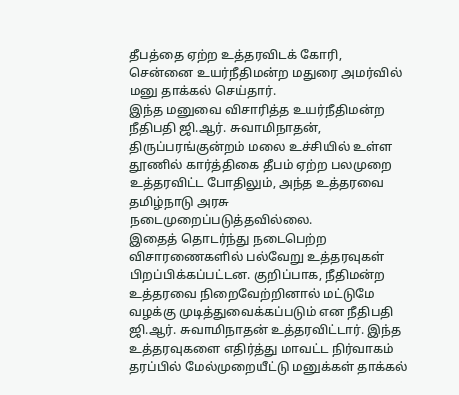தீபத்தை ஏற்ற உத்தரவிடக் கோரி, சென்னை உயர்நீதிமன்ற மதுரை அமர்வில் மனு தாக்கல் செய்தார்.
இந்த மனுவை விசாரித்த உயர்நீதிமன்ற நீதிபதி ஜி.ஆர். சுவாமிநாதன், திருப்பரங்குன்றம் மலை உச்சியில் உள்ள தூணில் கார்த்திகை தீபம் ஏற்ற பலமுறை உத்தரவிட்ட போதிலும், அந்த உத்தரவை தமிழ்நாடு அரசு நடைமுறைப்படுத்தவில்லை.
இதைத் தொடர்ந்து நடைபெற்ற விசாரணைகளில் பல்வேறு உத்தரவுகள் பிறப்பிக்கப்பட்டன. குறிப்பாக, நீதிமன்ற உத்தரவை நிறைவேற்றினால் மட்டுமே வழக்கு முடித்துவைக்கப்படும் என நீதிபதி ஜி.ஆர். சுவாமிநாதன் உத்தரவிட்டார். இந்த உத்தரவுகளை எதிர்த்து மாவட்ட நிர்வாகம் தரப்பில் மேல்முறையீட்டு மனுக்கள் தாக்கல்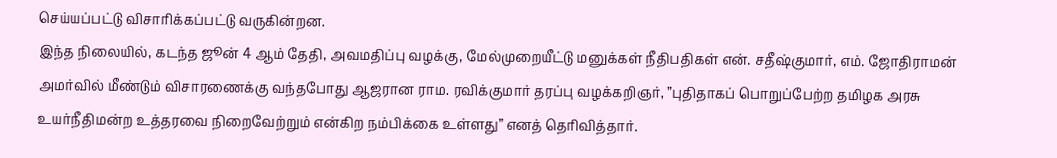செய்யப்பட்டு விசாரிக்கப்பட்டு வருகின்றன.
இந்த நிலையில், கடந்த ஜூன் 4 ஆம் தேதி, அவமதிப்பு வழக்கு, மேல்முறையீட்டு மனுக்கள் நீதிபதிகள் என். சதீஷ்குமார், எம். ஜோதிராமன் அமர்வில் மீண்டும் விசாரணைக்கு வந்தபோது ஆஜரான ராம. ரவிக்குமார் தரப்பு வழக்கறிஞர், ”புதிதாகப் பொறுப்பேற்ற தமிழக அரசு உயர்நீதிமன்ற உத்தரவை நிறைவேற்றும் என்கிற நம்பிக்கை உள்ளது” எனத் தெரிவித்தார்.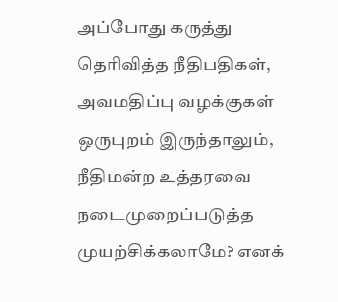அப்போது கருத்து தெரிவித்த நீதிபதிகள், அவமதிப்பு வழக்குகள் ஒருபுறம் இருந்தாலும், நீதிமன்ற உத்தரவை நடைமுறைப்படுத்த முயற்சிக்கலாமே? எனக்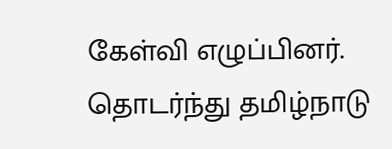கேள்வி எழுப்பினர். தொடர்ந்து தமிழ்நாடு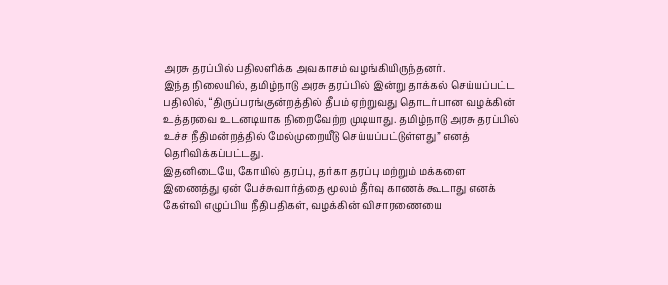அரசு தரப்பில் பதிலளிக்க அவகாசம் வழங்கியிருந்தனர்.
இந்த நிலையில், தமிழ்நாடு அரசு தரப்பில் இன்று தாக்கல் செய்யப்பட்ட பதிலில், “திருப்பரங்குன்றத்தில் தீபம் ஏற்றுவது தொடர்பான வழக்கின் உத்தரவை உடனடியாக நிறைவேற்ற முடியாது. தமிழ்நாடு அரசு தரப்பில் உச்ச நீதிமன்றத்தில் மேல்முறையீடு செய்யப்பட்டுள்ளது” எனத் தெரிவிக்கப்பட்டது.
இதனிடையே, கோயில் தரப்பு, தர்கா தரப்பு மற்றும் மக்களை இணைத்து ஏன் பேச்சுவார்த்தை மூலம் தீர்வு காணக் கூடாது எனக் கேள்வி எழுப்பிய நீதிபதிகள், வழக்கின் விசாரணையை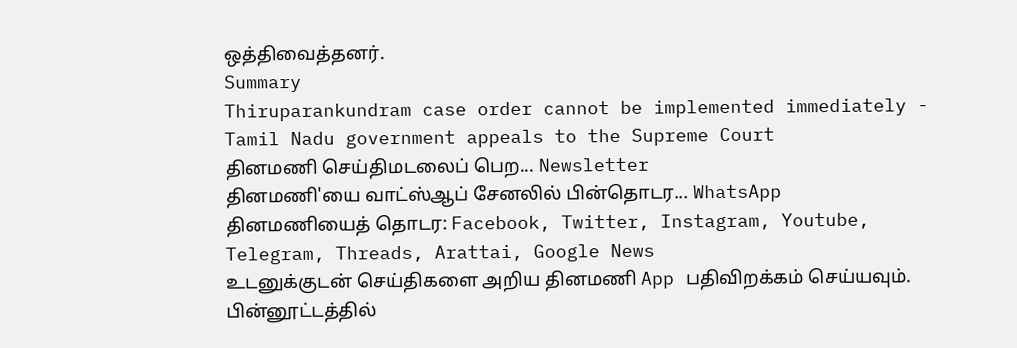ஒத்திவைத்தனர்.
Summary
Thiruparankundram case order cannot be implemented immediately - Tamil Nadu government appeals to the Supreme Court
தினமணி செய்திமடலைப் பெற... Newsletter
தினமணி'யை வாட்ஸ்ஆப் சேனலில் பின்தொடர... WhatsApp
தினமணியைத் தொடர: Facebook, Twitter, Instagram, Youtube, Telegram, Threads, Arattai, Google News
உடனுக்குடன் செய்திகளை அறிய தினமணி App பதிவிறக்கம் செய்யவும்.
பின்னூட்டத்தில்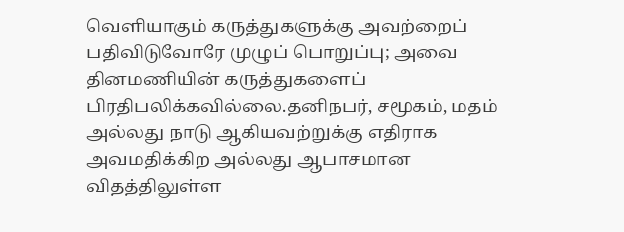வெளியாகும் கருத்துகளுக்கு அவற்றைப் பதிவிடுவோரே முழுப் பொறுப்பு; அவை தினமணியின் கருத்துகளைப் பிரதிபலிக்கவில்லை.தனிநபர், சமூகம், மதம் அல்லது நாடு ஆகியவற்றுக்கு எதிராக அவமதிக்கிற அல்லது ஆபாசமான விதத்திலுள்ள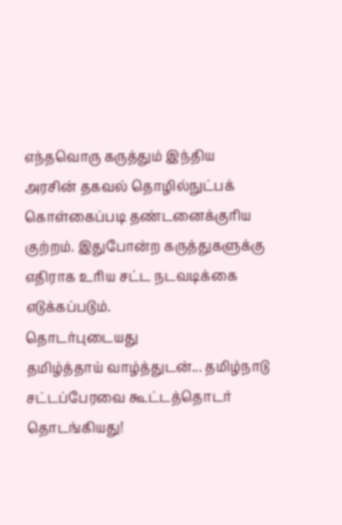எந்தவொரு கருத்தும் இந்திய அரசின் தகவல் தொழில்நுட்பக் கொள்கைப்படி தண்டனைக்குரிய குற்றம். இதுபோன்ற கருத்துகளுக்கு எதிராக உரிய சட்ட நடவடிக்கை எடுக்கப்படும்.
தொடர்புடையது
தமிழ்த்தாய் வாழ்த்துடன்... தமிழ்நாடு சட்டப்பேரவை கூட்டத்தொடர் தொடங்கியது!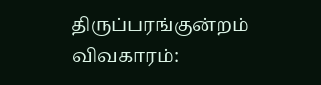திருப்பரங்குன்றம் விவகாரம்: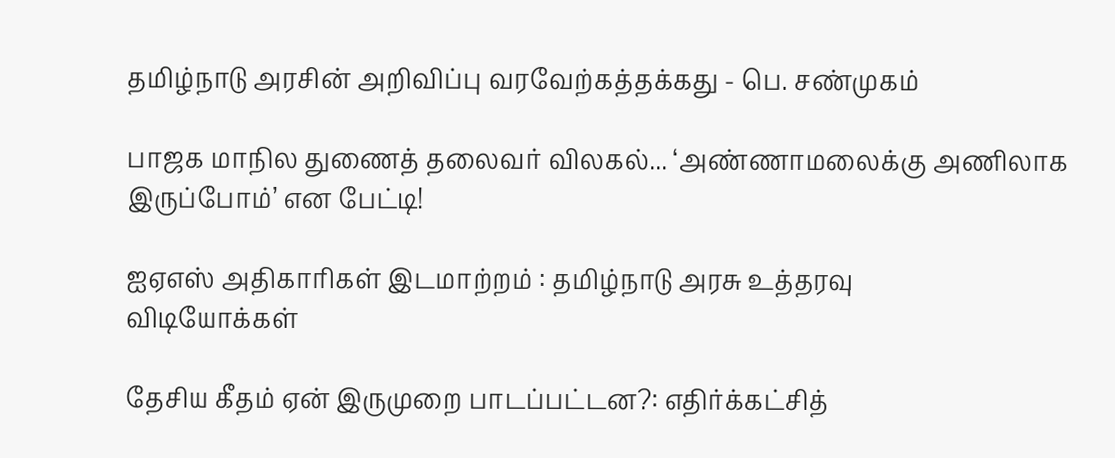தமிழ்நாடு அரசின் அறிவிப்பு வரவேற்கத்தக்கது - பெ. சண்முகம்

பாஜக மாநில துணைத் தலைவர் விலகல்... ‘அண்ணாமலைக்கு அணிலாக இருப்போம்’ என பேட்டி!

ஐஏஎஸ் அதிகாரிகள் இடமாற்றம் : தமிழ்நாடு அரசு உத்தரவு
விடியோக்கள்

தேசிய கீதம் ஏன் இருமுறை பாடப்பட்டன?: எதிர்க்கட்சித்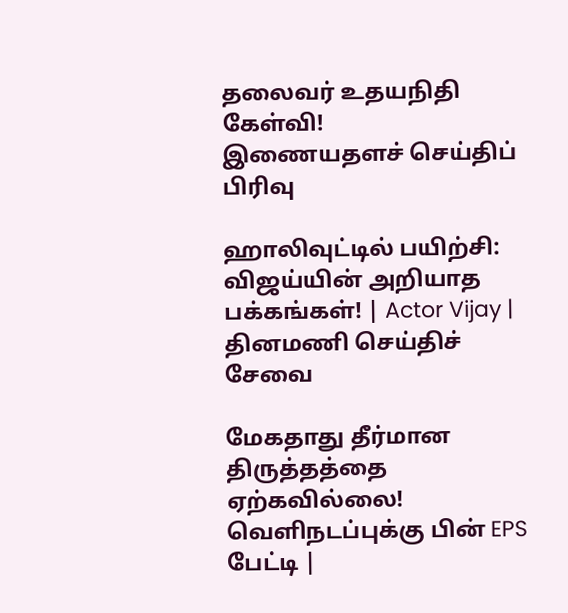தலைவர் உதயநிதி கேள்வி!
இணையதளச் செய்திப் பிரிவு

ஹாலிவுட்டில் பயிற்சி: விஜய்யின் அறியாத பக்கங்கள்! | Actor Vijay |
தினமணி செய்திச் சேவை

மேகதாது தீர்மான திருத்தத்தை ஏற்கவில்லை! வெளிநடப்புக்கு பின் EPS பேட்டி |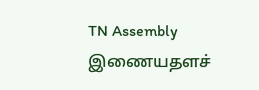TN Assembly
இணையதளச்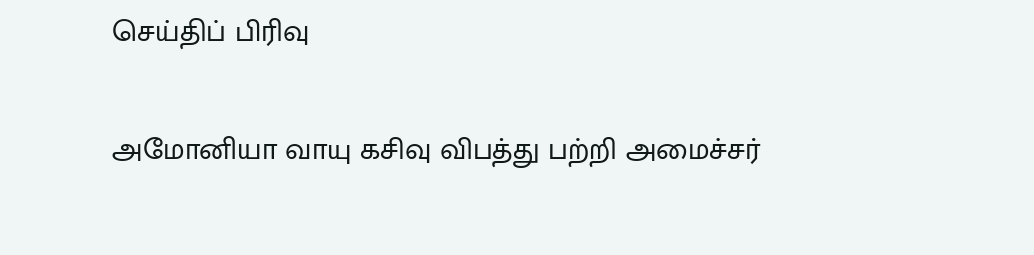செய்திப் பிரிவு

அமோனியா வாயு கசிவு விபத்து பற்றி அமைச்சர்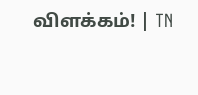விளக்கம்! | TN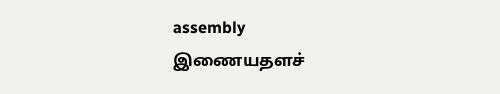assembly
இணையதளச்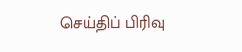செய்திப் பிரிவு